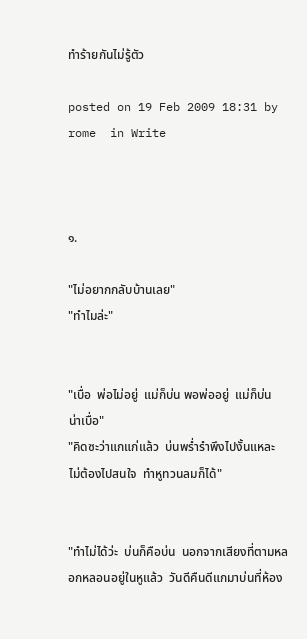ทำร้ายกันไม่รู้ตัว

posted on 19 Feb 2009 18:31 by rome  in Write



๑.

"ไม่อยากกลับบ้านเลย"
"ทำไมล่ะ"


"เบื่อ  พ่อไม่อยู่  แม่ก็บ่น พอพ่ออยู่  แม่ก็บ่น  น่าเบื่อ"
"คิดซะว่าแกแก่แล้ว  บ่นพร่ำรำพึงไปงั้นแหละ  ไม่ต้องไปสนใจ  ทำหูทวนลมก็ได้"


"ทำไม่ได้ว่ะ  บ่นก็คือบ่น  นอกจากเสียงที่ตามหลอกหลอนอยู่ในหูแล้ว  วันดีคืนดีแกมาบ่นที่ห้อง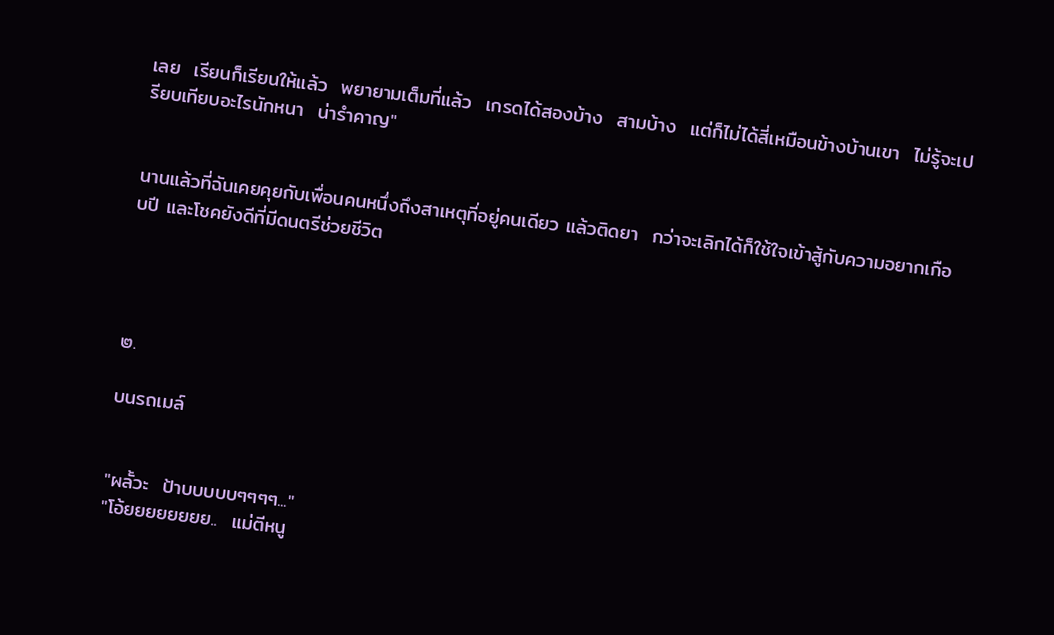เลย  เรียนก็เรียนให้แล้ว  พยายามเต็มที่แล้ว  เกรดได้สองบ้าง  สามบ้าง  แต่ก็ไม่ได้สี่เหมือนข้างบ้านเขา  ไม่รู้จะเปรียบเทียบอะไรนักหนา  น่ารำคาญ"


นานแล้วที่ฉันเคยคุยกับเพื่อนคนหนึ่งถึงสาเหตุที่อยู่คนเดียว แล้วติดยา  กว่าจะเลิกได้ก็ใช้ใจเข้าสู้กับความอยากเกือบปี และโชคยังดีที่มีดนตรีช่วยชีวิต




๒.

บนรถเมล์


"ผลั้วะ  ป้าบบบบบๆๆๆๆ..."
"โอ้ยยยยยยยย..  แม่ตีหนู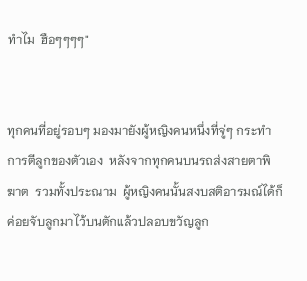ทำไม  ฮือๆๆๆๆ"


ทุกคนที่อยู่รอบๆ มองมายังผู้หญิงคนหนึ่งที่จู่ๆ กระทำการตีลูกของตัวเอง  หลังจากทุกคนบนรถส่งสายตาพิฆาต  รวมทั้งประณาม  ผู้หญิงคนนั้นสงบสติอารมณ์ได้ก็ค่อยจับลูกมาไว้บนตักแล้วปลอบขวัญลูก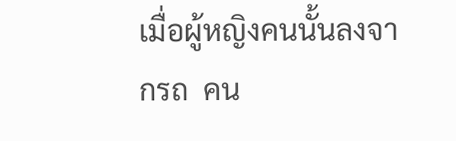เมื่อผู้หญิงคนนั้นลงจากรถ  คน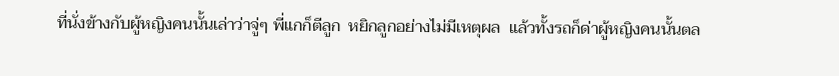ที่นั่งข้างกับผู้หญิงคนนั้นเล่าว่าจู่ๆ พี่แกก็ตีลูก  หยิกลูกอย่างไม่มีเหตุผล  แล้วทั้งรถก็ด่าผู้หญิงคนนั้นตล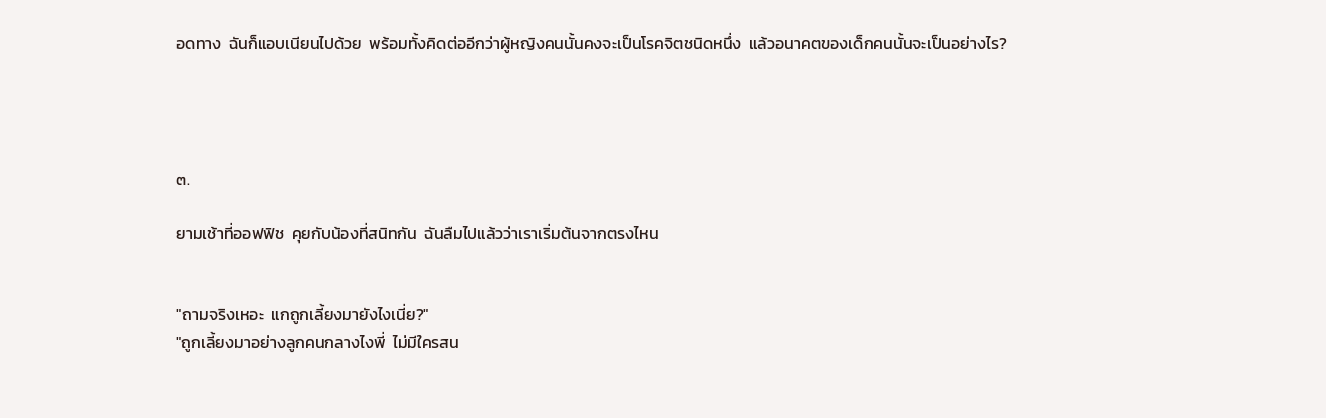อดทาง  ฉันก็แอบเนียนไปด้วย  พร้อมทั้งคิดต่ออีกว่าผู้หญิงคนนั้นคงจะเป็นโรคจิตชนิดหนึ่ง  แล้วอนาคตของเด็กคนนั้นจะเป็นอย่างไร?




๓.

ยามเช้าที่ออฟฟิช  คุยกับน้องที่สนิทกัน  ฉันลืมไปแล้วว่าเราเริ่มต้นจากตรงไหน


"ถามจริงเหอะ  แกถูกเลี้ยงมายังไงเนี่ย?"
"ถูกเลี้ยงมาอย่างลูกคนกลางไงพี่  ไม่มีใครสน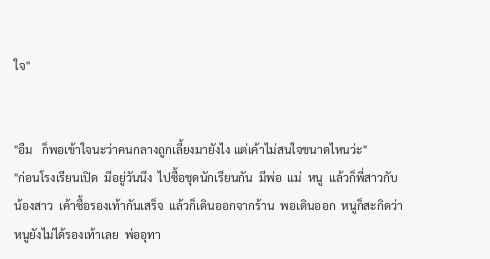ใจ"


"อืม   ก็พอเข้าใจนะว่าคนกลางถูกเลี้ยงมายังไง แต่เค้าไม่สนใจขนาดไหนว่ะ"
"ก่อนโรงเรียนเปิด  มีอยู่วันนึง  ไปซื้อชุดนักเรียนกัน  มีพ่อ  แม่  หนู  แล้วก็พี่สาวกับน้องสาว  เค้าซื้อรองเท้ากันเสร็จ  แล้วก็เดินออกจากร้าน  พอเดินออก  หนูก็สะกิดว่าหนูยังไม่ได้รองเท้าเลย  พ่ออุทา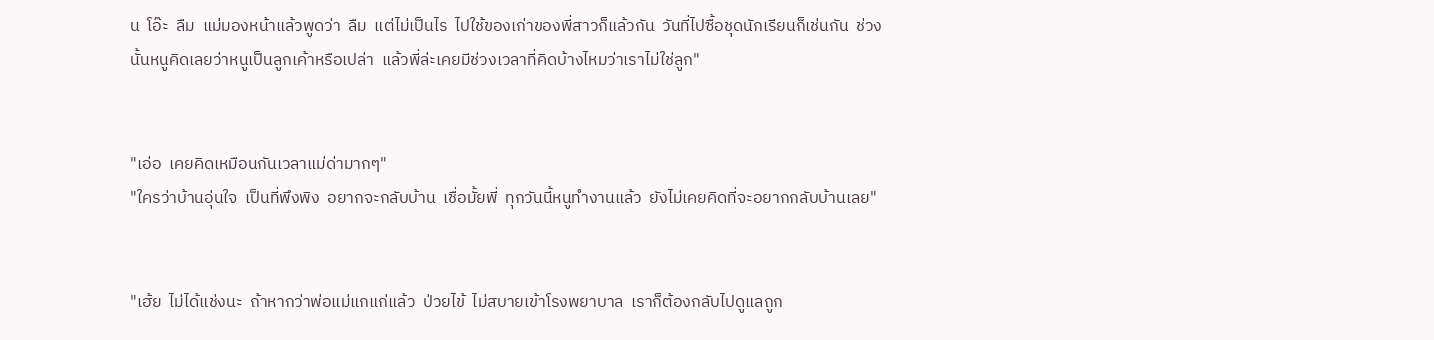น  โอ๊ะ  ลืม  แม่มองหน้าแล้วพูดว่า  ลืม  แต่ไม่เป็นไร  ไปใช้ของเก่าของพี่สาวก็แล้วกัน  วันที่ไปซื้อชุดนักเรียนก็เช่นกัน  ช่วงนั้นหนูคิดเลยว่าหนูเป็นลูกเค้าหรือเปล่า  แล้วพี่ล่ะเคยมีช่วงเวลาที่คิดบ้างไหมว่าเราไม่ใช่ลูก"


"เอ่อ  เคยคิดเหมือนกันเวลาแม่ด่ามากๆ"
"ใครว่าบ้านอุ่นใจ  เป็นที่พึงพิง  อยากจะกลับบ้าน  เชื่อมั้ยพี่  ทุกวันนี้หนูทำงานแล้ว  ยังไม่เคยคิดที่จะอยากกลับบ้านเลย"


"เฮ้ย  ไม่ได้แช่งนะ  ถ้าหากว่าพ่อแม่แกแก่แล้ว  ป่วยไข้  ไม่สบายเข้าโรงพยาบาล  เราก็ต้องกลับไปดูแลถูก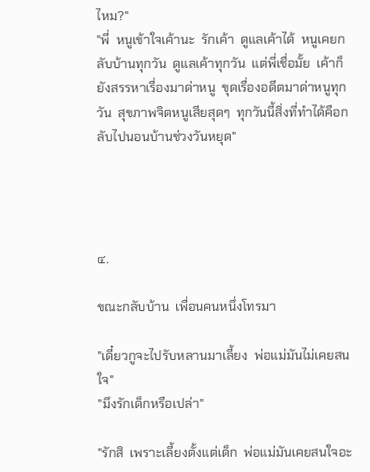ไหม?"
"พี่  หนูเข้าใจเค้านะ  รักเค้า  ดูแลเค้าได้  หนูเคยกลับบ้านทุกวัน  ดูแลเค้าทุกวัน  แต่พี่เชื่อมั้ย  เค้าก็ยังสรรหาเรื่องมาด่าหนู  ขุดเรื่องอดีตมาด่าหนูทุกวัน  สุขภาพจิตหนูเสียสุดๆ  ทุกวันนี้สิ่งที่ทำได้คือกลับไปนอนบ้านช่วงวันหยุด"




๔.

ขณะกลับบ้าน  เพื่อนคนหนึ่งโทรมา

"เดี๋ยวกูจะไปรับหลานมาเลี้ยง  พ่อแม่มันไม่เคยสนใจ"
"มึงรักเด็กหรือเปล่า"

"รักสิ  เพราะเลี้ยงตั้งแต่เด็ก  พ่อแม่มันเคยสนใจอะ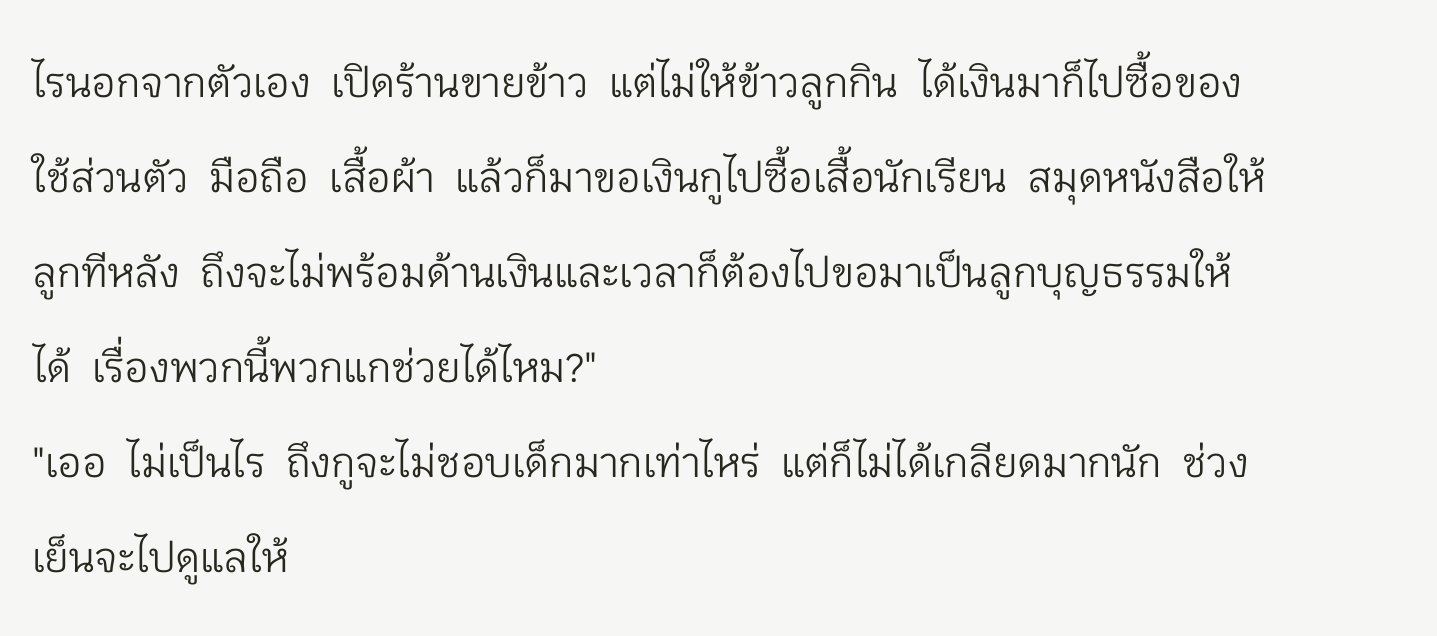ไรนอกจากตัวเอง  เปิดร้านขายข้าว  แต่ไม่ให้ข้าวลูกกิน  ได้เงินมาก็ไปซื้อของใช้ส่วนตัว  มือถือ  เสื้อผ้า  แล้วก็มาขอเงินกูไปซื้อเสื้อนักเรียน  สมุดหนังสือให้ลูกทีหลัง  ถึงจะไม่พร้อมด้านเงินและเวลาก็ต้องไปขอมาเป็นลูกบุญธรรมให้ได้  เรื่องพวกนี้พวกแกช่วยได้ไหม?"
"เออ  ไม่เป็นไร  ถึงกูจะไม่ชอบเด็กมากเท่าไหร่  แต่ก็ไม่ได้เกลียดมากนัก  ช่วงเย็นจะไปดูแลให้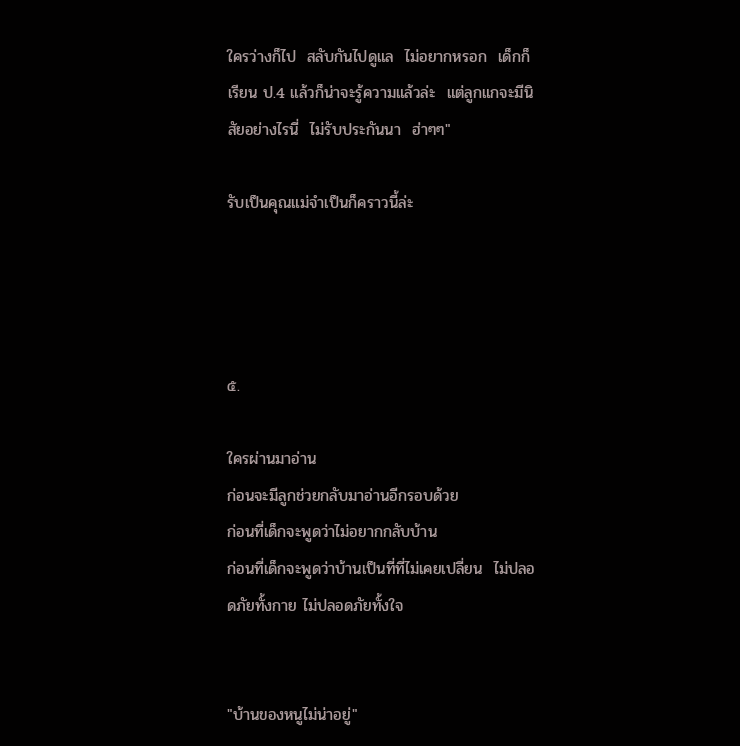ใครว่างก็ไป  สลับกันไปดูแล  ไม่อยากหรอก  เด็กก็เรียน ป.4 แล้วก็น่าจะรู้ความแล้วล่ะ  แต่ลูกแกจะมีนิสัยอย่างไรนี่  ไม่รับประกันนา  ฮ่าๆๆ"

รับเป็นคุณแม่จำเป็นก็คราวนี้ล่ะ




๕.

ใครผ่านมาอ่าน
ก่อนจะมีลูกช่วยกลับมาอ่านอีกรอบด้วย
ก่อนที่เด็กจะพูดว่าไม่อยากกลับบ้าน
ก่อนที่เด็กจะพูดว่าบ้านเป็นที่ที่ไม่เคยเปลี่ยน  ไม่ปลอดภัยทั้งกาย ไม่ปลอดภัยทั้งใจ


"บ้านของหนูไม่น่าอยู่"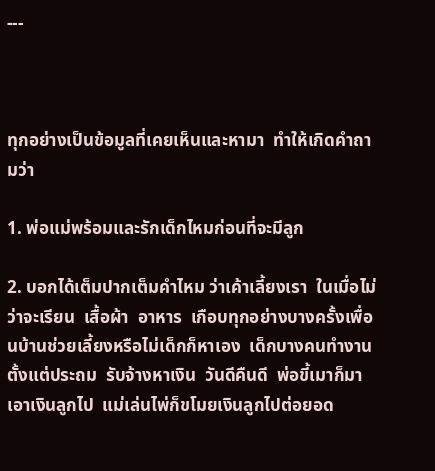---



ทุกอย่างเป็นข้อมูลที่เคยเห็นและหามา  ทำให้เกิดคำถามว่า

1. พ่อแม่พร้อมและรักเด็กไหมก่อนที่จะมีลูก

2. บอกได้เต็มปากเต็มคำไหม ว่าเค้าเลี้ยงเรา  ในเมื่อไม่ว่าจะเรียน  เสื้อผ้า  อาหาร  เกือบทุกอย่างบางครั้งเพื่อนบ้านช่วยเลี้ยงหรือไม่เด็กก็หาเอง  เด็กบางคนทำงานตั้งแต่ประถม  รับจ้างหาเงิน  วันดีคืนดี  พ่อขี้เมาก็มาเอาเงินลูกไป  แม่เล่นไพ่ก็ขโมยเงินลูกไปต่อยอด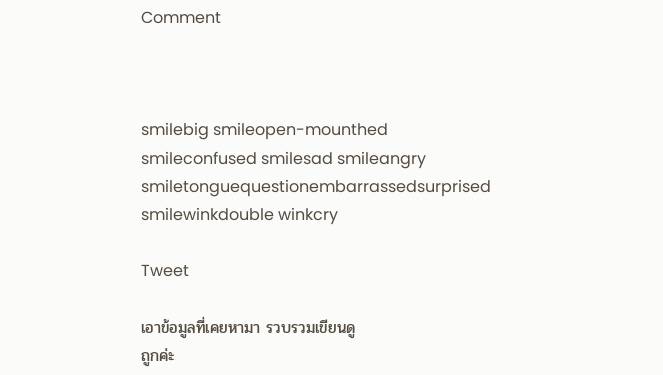Comment



smilebig smileopen-mounthed smileconfused smilesad smileangry smiletonguequestionembarrassedsurprised smilewinkdouble winkcry

Tweet

เอาข้อมูลที่เคยหามา รวบรวมเขียนดู
ถูกค่ะ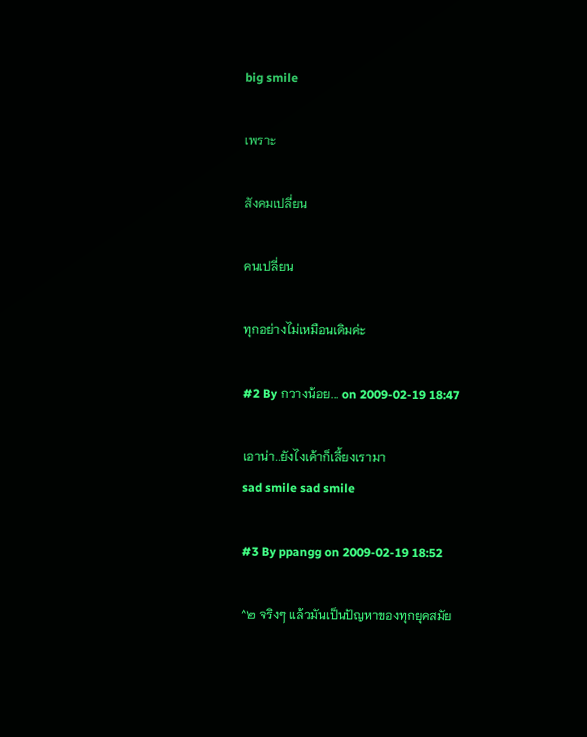big smile

เพราะ

สังคมเปลี่ยน

คนเปลี่ยน

ทุกอย่างไม่เหมือนเดิมค่ะ

#2 By กวางน้อย... on 2009-02-19 18:47

เอาน่า..ยังไงเค้าก็เลี้ยงเรามา
sad smile sad smile

#3 By ppangg on 2009-02-19 18:52

^๒ จริงๆ แล้วมันเป็นปัญหาของทุกยุคสมัย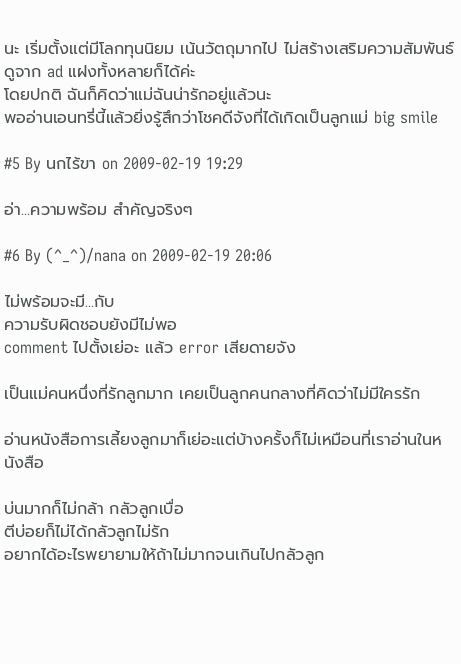นะ เริ่มตั้งแต่มีโลกทุนนิยม เน้นวัตถุมากไป ไม่สร้างเสริมความสัมพันธ์ ดูจาก ad แฝงทั้งหลายก็ได้ค่ะ
โดยปกติ ฉันก็คิดว่าแม่ฉันน่ารักอยู่แล้วนะ
พออ่านเอนทรี่นี้แล้วยิ่งรู้สึกว่าโชคดีจังที่ได้เกิดเป็นลูกแม่ big smile

#5 By นกไร้ขา on 2009-02-19 19:29

อ่า...ความพร้อม สำคัญจริงๆ

#6 By (^_^)/nana on 2009-02-19 20:06

ไม่พร้อมจะมี...กับ
ความรับผิดชอบยังมีไม่พอ
comment ไปตั้งเย่อะ แล้ว error เสียดายจัง

เป็นแม่คนหนึ่งที่รักลูกมาก เคยเป็นลูกคนกลางที่คิดว่าไม่มีใครรัก

อ่านหนังสือการเลี้ยงลูกมาก็เย่อะแต่บ้างครั้งก็ไม่เหมือนที่เราอ่านในหนังสือ

บ่นมากก็ไม่กล้า กลัวลูกเบื่อ
ตีบ่อยก็ไม่ได้กลัวลูกไม่รัก
อยากได้อะไรพยายามให้ถ้าไม่มากจนเกินไปกลัวลูก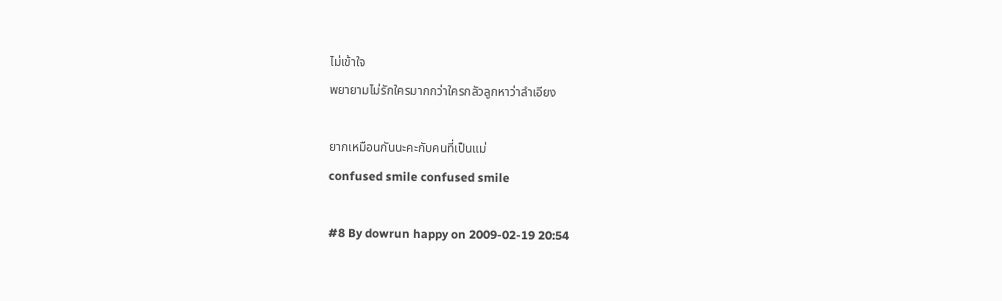ไม่เข้าใจ
พยายามไม่รักใครมากกว่าใครกลัวลูกหาว่าลำเอียง

ยากเหมือนกันนะคะกับคนที่เป็นแม่
confused smile confused smile

#8 By dowrun happy on 2009-02-19 20:54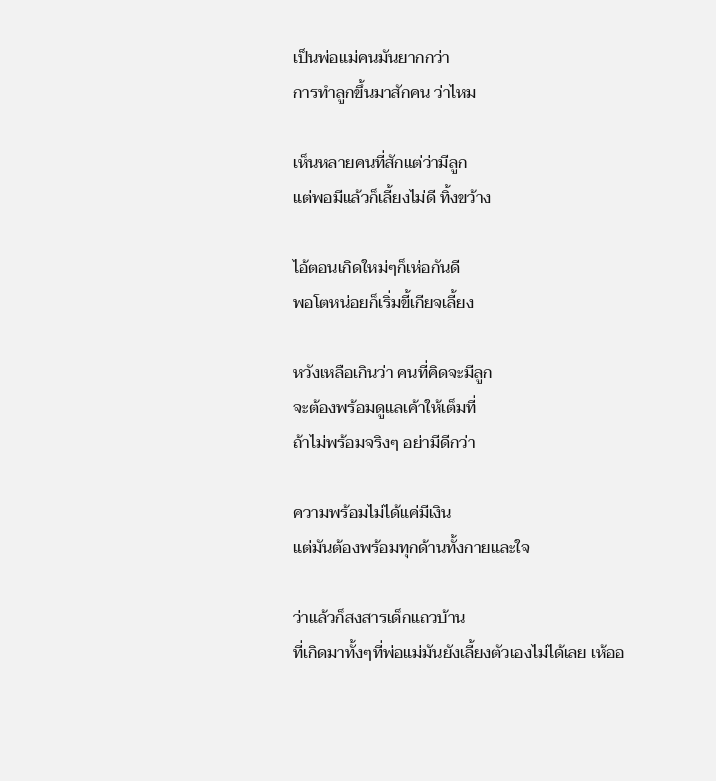เป็นพ่อแม่คนมันยากกว่า
การทำลูกขึ้นมาสักคน ว่าไหม

เห็นหลายคนที่สักแต่ว่ามีลูก
แต่พอมีแล้วก็เลี้ยงไม่ดี ทิ้งขว้าง

ไอ้ตอนเกิดใหม่ๆก็เห่อกันดี
พอโตหน่อยก็เริ่มขี้เกียจเลี้ยง

หวังเหลือเกินว่า คนที่คิดจะมีลูก
จะต้องพร้อมดูแลเค้าให้เต็มที่
ถ้าไม่พร้อมจริงๆ อย่ามีดีกว่า

ความพร้อมไม่ได้แค่มีเงิน
แต่มันต้องพร้อมทุกด้านทั้งกายและใจ

ว่าแล้วก็สงสารเด็กแถวบ้าน
ที่เกิดมาทั้งๆที่พ่อแม่มันยังเลี้ยงตัวเองไม่ได้เลย เห้ออ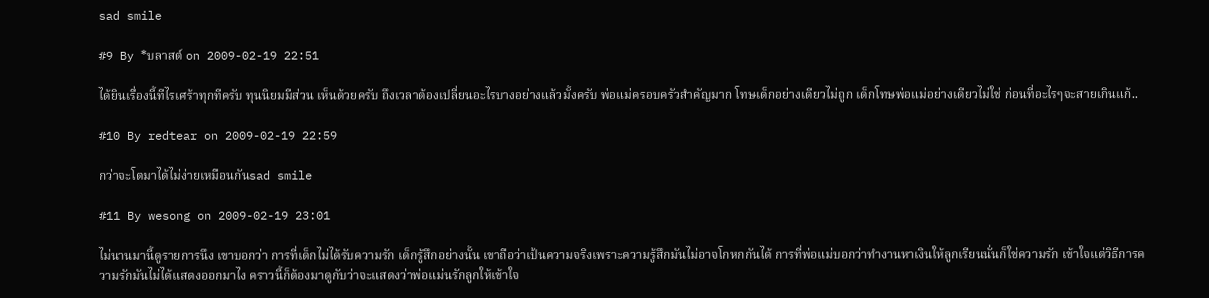sad smile

#9 By *บลาสต์ on 2009-02-19 22:51

ได้ยินเรื่องนี้ทีไรเศร้าทุกทีครับ ทุนนิยมมีส่วน เห็นด้วยครับ ถึงเวลาต้องเปลี่ยนอะไรบางอย่างแล้วมั้งครับ พ่อแม่ครอบครัวสำคัญมาก โทษเด็กอย่างเดียวไม่ถูก เด็กโทษพ่อแม่อย่างเดียวไม่ใช่ ก่อนที่อะไรๆจะสายเกินแก้..

#10 By redtear on 2009-02-19 22:59

กว่าจะโตมาได้ไม่ง่ายเหมือนกันsad smile

#11 By wesong on 2009-02-19 23:01

ไม่นานมานี้ดูรายการนึง เขาบอกว่า การที่เด็กไม่ได้รับความรัก เด็กรู้สึกอย่างนั้น เขาถือว่าเป้นความจริงเพราะความรู้สึกมันไม่อาจโกหกกันได้ การที่พ่อแม่บอกว่าทำงานหาเงินให้ลูกเรียนนั่นก็ใช่ความรัก เข้าใจแต่วิธีการความรักมันไม่ได้แสดงออกมาไง คราวนี้ก็ต้องมาดูกับว่าจะแสดงว่าพ่อแม่นรักลูกให้เข้าใจ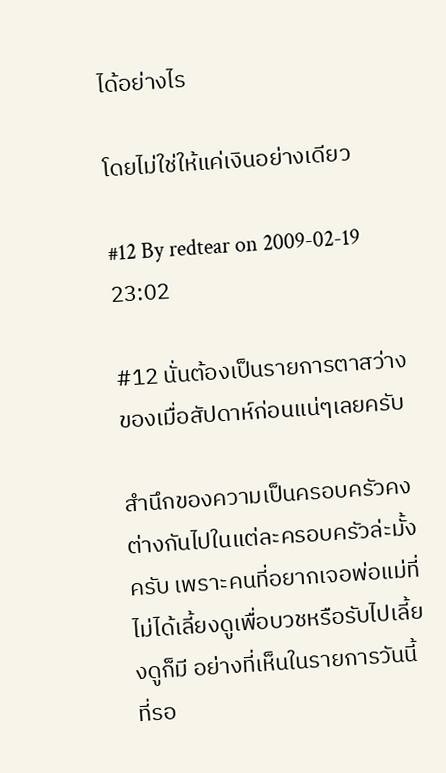ได้อย่างไร

โดยไม่ใช่ให้แค่เงินอย่างเดียว

#12 By redtear on 2009-02-19 23:02

#12 นั่นต้องเป็นรายการตาสว่างของเมื่อสัปดาห์ก่อนแน่ๆเลยครับ

สำนึกของความเป็นครอบครัวคงต่างกันไปในแต่ละครอบครัวล่ะมั้งครับ เพราะคนที่อยากเจอพ่อแม่ที่ไม่ได้เลี้ยงดูเพื่อบวชหรือรับไปเลี้ยงดูก็มี อย่างที่เห็นในรายการวันนี้ที่รอ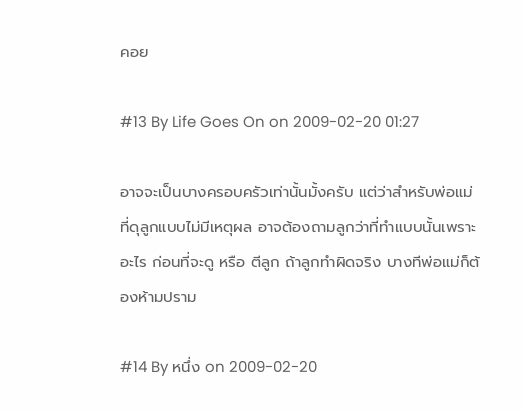คอย

#13 By Life Goes On on 2009-02-20 01:27

อาจจะเป็นบางครอบครัวเท่านั้นมั้งครับ แต่ว่าสำหรับพ่อแม่ที่ดุลูกแบบไม่มีเหตุผล อาจต้องถามลูกว่าที่ทำแบบนั้นเพราะอะไร ก่อนที่จะดู หรือ ตีลูก ถ้าลูกทำผิดจริง บางทีพ่อแม่ก็ต้องห้ามปราม

#14 By หนึ่ง on 2009-02-20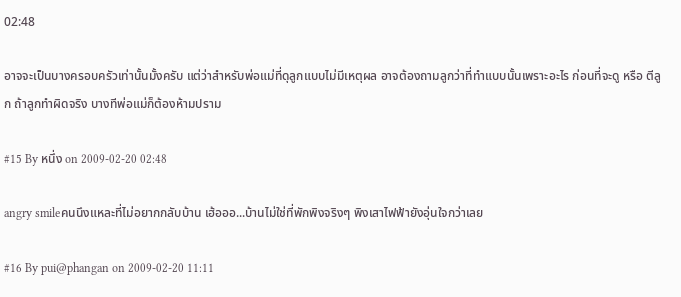02:48

อาจจะเป็นบางครอบครัวเท่านั้นมั้งครับ แต่ว่าสำหรับพ่อแม่ที่ดุลูกแบบไม่มีเหตุผล อาจต้องถามลูกว่าที่ทำแบบนั้นเพราะอะไร ก่อนที่จะดู หรือ ตีลูก ถ้าลูกทำผิดจริง บางทีพ่อแม่ก็ต้องห้ามปราม

#15 By หนึ่ง on 2009-02-20 02:48

angry smileคนนึงแหละที่ไม่อยากกลับบ้าน เฮ้อออ...บ้านไม่ใช่ที่พักพิงจริงๆ พิงเสาไฟฟ้ายังอุ่นใจกว่าเลย

#16 By pui@phangan on 2009-02-20 11:11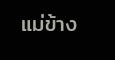แม่ข้าง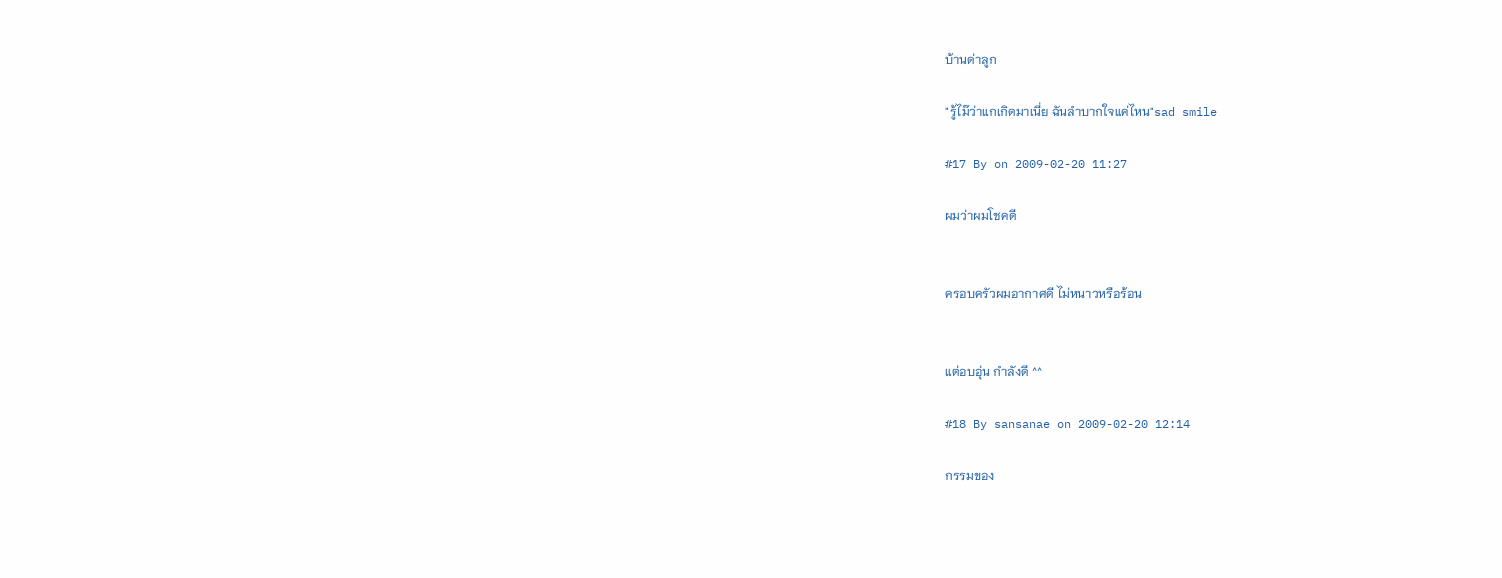บ้านด่าลูก

"รู้ไม๊ว่าแกเกิดมาเนี่ย ฉันลำบากใจแค่ไหน"sad smile

#17 By on 2009-02-20 11:27

ผมว่าผมโชคดี


ครอบครัวผมอากาศดี ไม่หนาวหรือร้อน


แต่อบอุ่น กำลังดี ^^

#18 By sansanae on 2009-02-20 12:14

กรรมของ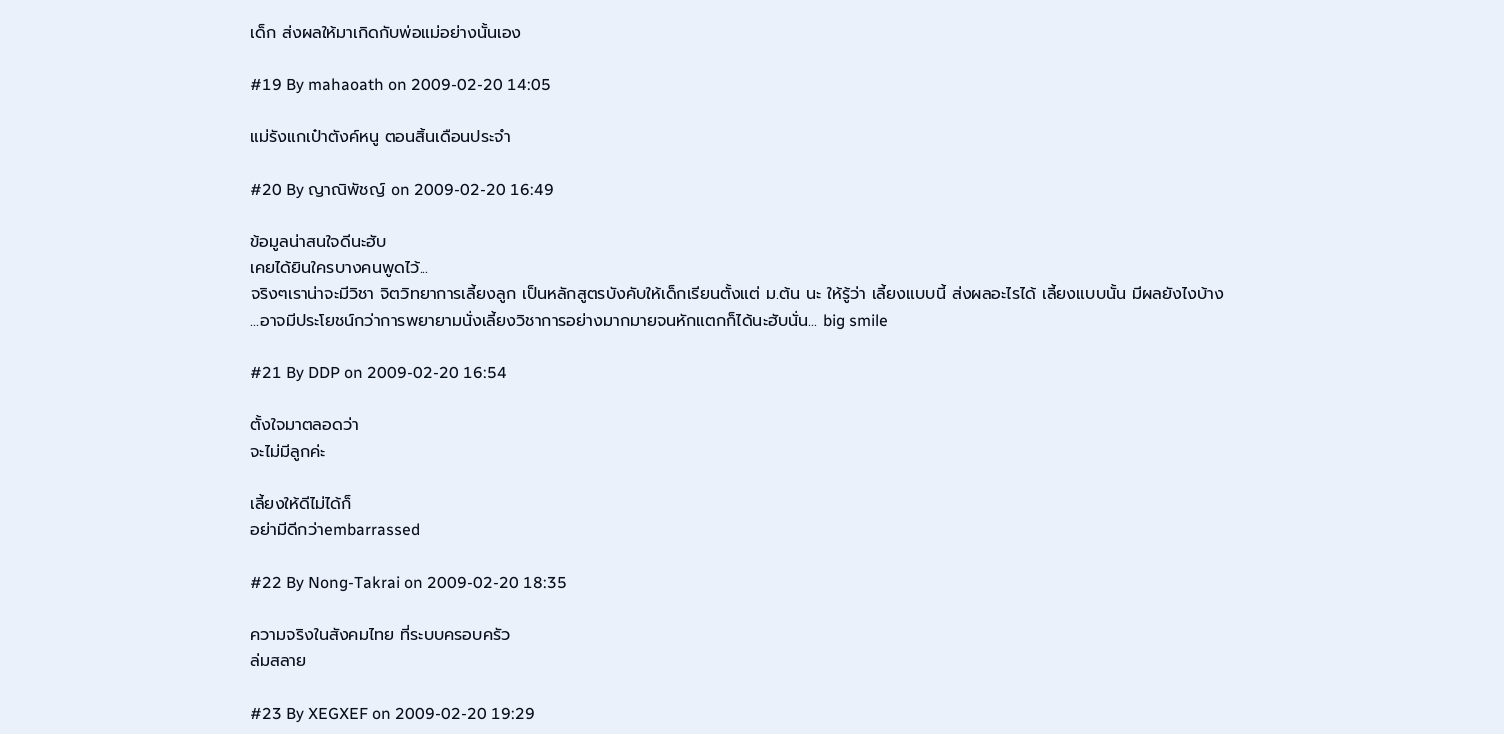เด็ก ส่งผลให้มาเกิดกับพ่อแม่อย่างนั้นเอง

#19 By mahaoath on 2009-02-20 14:05

แม่รังแกเป๋าตังค์หนู ตอนสิ้นเดือนประจำ

#20 By ญาณิพัชญ์ on 2009-02-20 16:49

ข้อมูลน่าสนใจดีนะฮับ
เคยได้ยินใครบางคนพูดไว้...
จริงๆเราน่าจะมีวิชา จิตวิทยาการเลี้ยงลูก เป็นหลักสูตรบังคับให้เด็กเรียนตั้งแต่ ม.ต้น นะ ให้รู้ว่า เลี้ยงแบบนี้ ส่งผลอะไรได้ เลี้ยงแบบนั้น มีผลยังไงบ้าง
...อาจมีประโยชน์กว่าการพยายามนั่งเลี้ยงวิชาการอย่างมากมายจนหักแตกก็ได้นะฮับนั่น... big smile

#21 By DDP on 2009-02-20 16:54

ตั้งใจมาตลอดว่า
จะไม่มีลูกค่ะ

เลี้ยงให้ดีไม่ได้ก็
อย่ามีดีกว่าembarrassed

#22 By Nong-Takrai on 2009-02-20 18:35

ความจริงในสังคมไทย ที่ระบบครอบครัว
ล่มสลาย

#23 By XEGXEF on 2009-02-20 19:29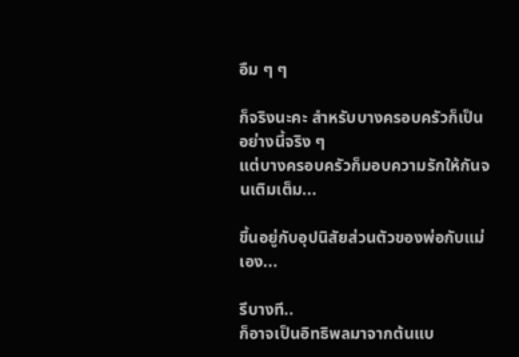อืม ๆ ๆ

ก็จริงนะคะ สำหรับบางครอบครัวก็เป็นอย่างนี้จริง ๆ
แต่บางครอบครัวก็มอบความรักให้กันจนเติมเต็ม...

ขึ้นอยู่กับอุปนิสัยส่วนตัวของพ่อกับแม่เอง...

รึบางที..
ก็อาจเป็นอิทธิพลมาจากต้นแบ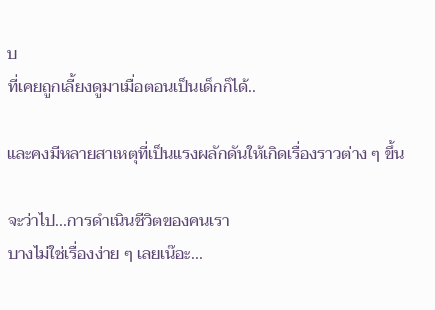บ
ที่เคยถูกเลี้ยงดูมาเมื่อตอนเป็นเด็กก็ได้..

และคงมีหลายสาเหตุที่เป็นแรงผลักดันให้เกิดเรื่องราวต่าง ๆ ขึ้น

จะว่าไป...การดำเนินชีวิตของคนเรา
บางไม่ใช่เรื่องง่าย ๆ เลยเน๊อะ...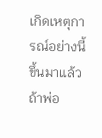เกิดเหตุการณ์อย่างนี้ขึ้นมาแล้ว
ถ้าพ่อ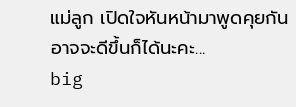แม่ลูก เปิดใจหันหน้ามาพูดคุยกัน
อาจจะดีขึ้นก็ได้นะคะ...
big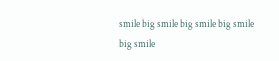smile big smile big smile big smile big smile